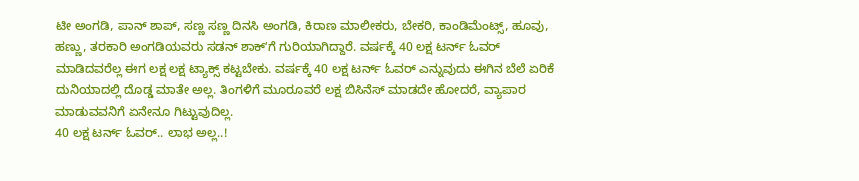ಟೀ ಅಂಗಡಿ, ಪಾನ್ ಶಾಪ್, ಸಣ್ಣ ಸಣ್ಣ ದಿನಸಿ ಅಂಗಡಿ, ಕಿರಾಣ ಮಾಲೀಕರು, ಬೇಕರಿ, ಕಾಂಡಿಮೆಂಟ್ಸ್, ಹೂವು, ಹಣ್ಣು, ತರಕಾರಿ ಅಂಗಡಿಯವರು ಸಡನ್ ಶಾಕ್ʻಗೆ ಗುರಿಯಾಗಿದ್ದಾರೆ. ವರ್ಷಕ್ಕೆ 40 ಲಕ್ಷ ಟರ್ನ್ ಓವರ್ ಮಾಡಿದವರೆಲ್ಲ ಈಗ ಲಕ್ಷ ಲಕ್ಷ ಟ್ಯಾಕ್ಸ್ ಕಟ್ಟಬೇಕು. ವರ್ಷಕ್ಕೆ 40 ಲಕ್ಷ ಟರ್ನ್ ಓವರ್ ಎನ್ನುವುದು ಈಗಿನ ಬೆಲೆ ಏರಿಕೆ ದುನಿಯಾದಲ್ಲಿ ದೊಡ್ಡ ಮಾತೇ ಅಲ್ಲ. ತಿಂಗಳಿಗೆ ಮೂರೂವರೆ ಲಕ್ಷ ಬಿಸಿನೆಸ್ ಮಾಡದೇ ಹೋದರೆ, ವ್ಯಾಪಾರ ಮಾಡುವವನಿಗೆ ಏನೇನೂ ಗಿಟ್ಟುವುದಿಲ್ಲ.
40 ಲಕ್ಷ ಟರ್ನ್ ಓವರ್.. ಲಾಭ ಅಲ್ಲ..!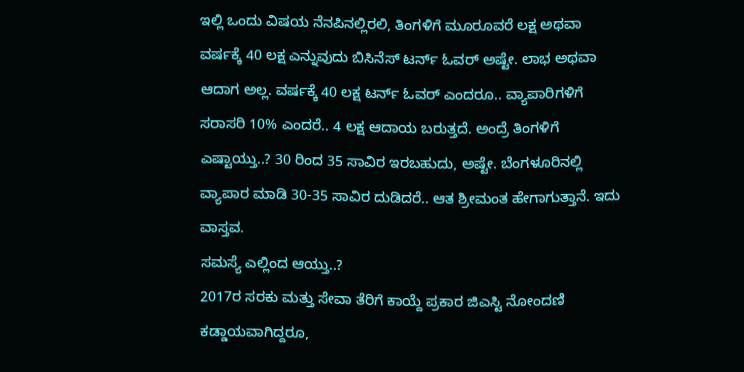ಇಲ್ಲಿ ಒಂದು ವಿಷಯ ನೆನಪಿನಲ್ಲಿರಲಿ, ತಿಂಗಳಿಗೆ ಮೂರೂವರೆ ಲಕ್ಷ ಅಥವಾ ವರ್ಷಕ್ಕೆ 40 ಲಕ್ಷ ಎನ್ನುವುದು ಬಿಸಿನೆಸ್ ಟರ್ನ್ ಓವರ್ ಅಷ್ಟೇ. ಲಾಭ ಅಥವಾ ಆದಾಗ ಅಲ್ಲ. ವರ್ಷಕ್ಕೆ 40 ಲಕ್ಷ ಟರ್ನ್ ಓವರ್ ಎಂದರೂ.. ವ್ಯಾಪಾರಿಗಳಿಗೆ ಸರಾಸರಿ 10% ಎಂದರೆ.. 4 ಲಕ್ಷ ಆದಾಯ ಬರುತ್ತದೆ. ಅಂದ್ರೆ ತಿಂಗಳಿಗೆ ಎಷ್ಟಾಯ್ತು..? 30 ರಿಂದ 35 ಸಾವಿರ ಇರಬಹುದು, ಅಷ್ಟೇ. ಬೆಂಗಳೂರಿನಲ್ಲಿ ವ್ಯಾಪಾರ ಮಾಡಿ 30-35 ಸಾವಿರ ದುಡಿದರೆ.. ಆತ ಶ್ರೀಮಂತ ಹೇಗಾಗುತ್ತಾನೆ. ಇದು ವಾಸ್ತವ.
ಸಮಸ್ಯೆ ಎಲ್ಲಿಂದ ಆಯ್ತು..?
2017ರ ಸರಕು ಮತ್ತು ಸೇವಾ ತೆರಿಗೆ ಕಾಯ್ದೆ ಪ್ರಕಾರ ಜಿಎಸ್ಟಿ ನೋಂದಣಿ ಕಡ್ಡಾಯವಾಗಿದ್ದರೂ,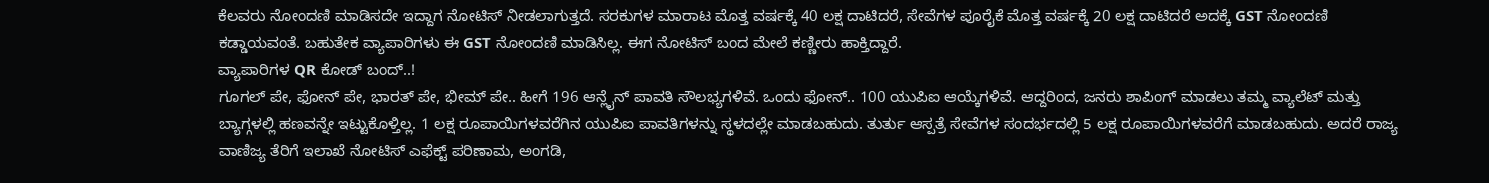ಕೆಲವರು ನೋಂದಣಿ ಮಾಡಿಸದೇ ಇದ್ದಾಗ ನೋಟಿಸ್ ನೀಡಲಾಗುತ್ತದೆ. ಸರಕುಗಳ ಮಾರಾಟ ಮೊತ್ತ ವರ್ಷಕ್ಕೆ 40 ಲಕ್ಷ ದಾಟಿದರೆ, ಸೇವೆಗಳ ಪೂರೈಕೆ ಮೊತ್ತ ವರ್ಷಕ್ಕೆ 20 ಲಕ್ಷ ದಾಟಿದರೆ ಅದಕ್ಕೆ GST ನೋಂದಣಿ ಕಡ್ಡಾಯವಂತೆ. ಬಹುತೇಕ ವ್ಯಾಪಾರಿಗಳು ಈ GST ನೋಂದಣಿ ಮಾಡಿಸಿಲ್ಲ. ಈಗ ನೋಟಿಸ್ ಬಂದ ಮೇಲೆ ಕಣ್ಣೀರು ಹಾಕ್ತಿದ್ದಾರೆ.
ವ್ಯಾಪಾರಿಗಳ QR ಕೋಡ್ ಬಂದ್..!
ಗೂಗಲ್ ಪೇ, ಫೋನ್ ಪೇ, ಭಾರತ್ ಪೇ, ಭೀಮ್ ಪೇ.. ಹೀಗೆ 196 ಆನ್ಲೈನ್ ಪಾವತಿ ಸೌಲಭ್ಯಗಳಿವೆ. ಒಂದು ಫೋನ್.. 100 ಯುಪಿಐ ಆಯ್ಕೆಗಳಿವೆ. ಆದ್ದರಿಂದ, ಜನರು ಶಾಪಿಂಗ್ ಮಾಡಲು ತಮ್ಮ ವ್ಯಾಲೆಟ್ ಮತ್ತು ಬ್ಯಾಗ್ಗಳಲ್ಲಿ ಹಣವನ್ನೇ ಇಟ್ಟುಕೊಳ್ತಿಲ್ಲ. 1 ಲಕ್ಷ ರೂಪಾಯಿಗಳವರೆಗಿನ ಯುಪಿಐ ಪಾವತಿಗಳನ್ನು ಸ್ಥಳದಲ್ಲೇ ಮಾಡಬಹುದು. ತುರ್ತು ಆಸ್ಪತ್ರೆ ಸೇವೆಗಳ ಸಂದರ್ಭದಲ್ಲಿ 5 ಲಕ್ಷ ರೂಪಾಯಿಗಳವರೆಗೆ ಮಾಡಬಹುದು. ಅದರೆ ರಾಜ್ಯ ವಾಣಿಜ್ಯ ತೆರಿಗೆ ಇಲಾಖೆ ನೋಟಿಸ್ ಎಫೆಕ್ಟ್ ಪರಿಣಾಮ, ಅಂಗಡಿ,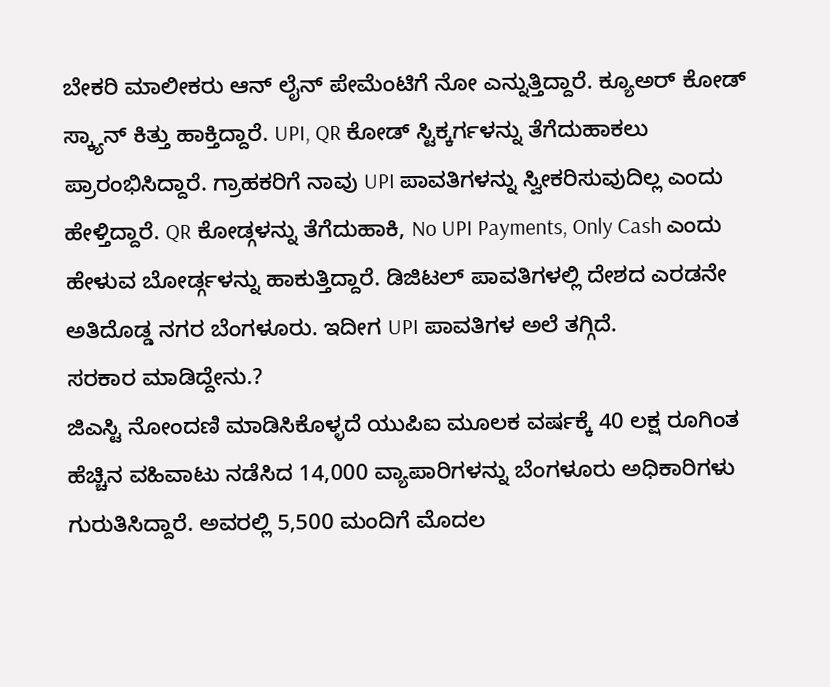ಬೇಕರಿ ಮಾಲೀಕರು ಆನ್ ಲೈನ್ ಪೇಮೆಂಟಿಗೆ ನೋ ಎನ್ನುತ್ತಿದ್ದಾರೆ. ಕ್ಯೂಅರ್ ಕೋಡ್ ಸ್ಕ್ಯಾನ್ ಕಿತ್ತು ಹಾಕ್ತಿದ್ದಾರೆ. UPI, QR ಕೋಡ್ ಸ್ಟಿಕ್ಕರ್ಗಳನ್ನು ತೆಗೆದುಹಾಕಲು ಪ್ರಾರಂಭಿಸಿದ್ದಾರೆ. ಗ್ರಾಹಕರಿಗೆ ನಾವು UPI ಪಾವತಿಗಳನ್ನು ಸ್ವೀಕರಿಸುವುದಿಲ್ಲ ಎಂದು ಹೇಳ್ತಿದ್ದಾರೆ. QR ಕೋಡ್ಗಳನ್ನು ತೆಗೆದುಹಾಕಿ, No UPI Payments, Only Cash ಎಂದು ಹೇಳುವ ಬೋರ್ಡ್ಗಳನ್ನು ಹಾಕುತ್ತಿದ್ದಾರೆ. ಡಿಜಿಟಲ್ ಪಾವತಿಗಳಲ್ಲಿ ದೇಶದ ಎರಡನೇ ಅತಿದೊಡ್ಡ ನಗರ ಬೆಂಗಳೂರು. ಇದೀಗ UPI ಪಾವತಿಗಳ ಅಲೆ ತಗ್ಗಿದೆ.
ಸರಕಾರ ಮಾಡಿದ್ದೇನು.?
ಜಿಎಸ್ಟಿ ನೋಂದಣಿ ಮಾಡಿಸಿಕೊಳ್ಳದೆ ಯುಪಿಐ ಮೂಲಕ ವರ್ಷಕ್ಕೆ 40 ಲಕ್ಷ ರೂಗಿಂತ ಹೆಚ್ಚಿನ ವಹಿವಾಟು ನಡೆಸಿದ 14,000 ವ್ಯಾಪಾರಿಗಳನ್ನು ಬೆಂಗಳೂರು ಅಧಿಕಾರಿಗಳು ಗುರುತಿಸಿದ್ದಾರೆ. ಅವರಲ್ಲಿ 5,500 ಮಂದಿಗೆ ಮೊದಲ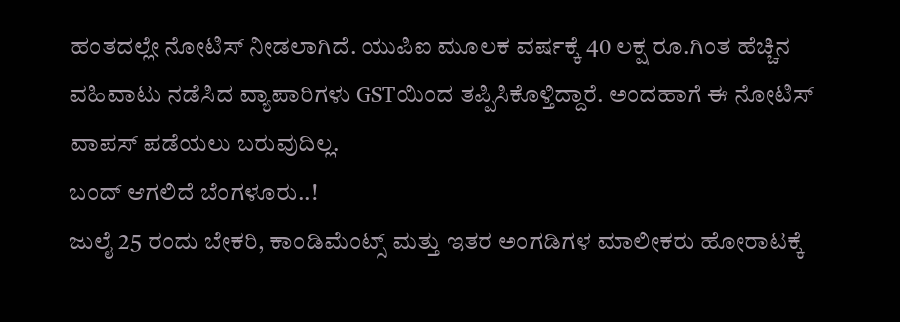ಹಂತದಲ್ಲೇ ನೋಟಿಸ್ ನೀಡಲಾಗಿದೆ. ಯುಪಿಐ ಮೂಲಕ ವರ್ಷಕ್ಕೆ 40 ಲಕ್ಷ ರೂ.ಗಿಂತ ಹೆಚ್ಚಿನ ವಹಿವಾಟು ನಡೆಸಿದ ವ್ಯಾಪಾರಿಗಳು GSTಯಿಂದ ತಪ್ಪಿಸಿಕೊಳ್ತಿದ್ದಾರೆ. ಅಂದಹಾಗೆ ಈ ನೋಟಿಸ್ ವಾಪಸ್ ಪಡೆಯಲು ಬರುವುದಿಲ್ಲ.
ಬಂದ್ ಆಗಲಿದೆ ಬೆಂಗಳೂರು..!
ಜುಲೈ 25 ರಂದು ಬೇಕರಿ, ಕಾಂಡಿಮೆಂಟ್ಸ್ ಮತ್ತು ಇತರ ಅಂಗಡಿಗಳ ಮಾಲೀಕರು ಹೋರಾಟಕ್ಕೆ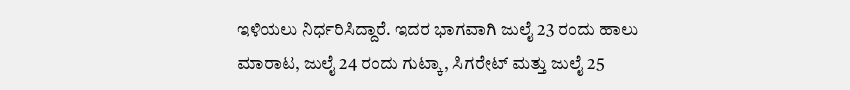ಇಳಿಯಲು ನಿರ್ಧರಿಸಿದ್ದಾರೆ. ಇದರ ಭಾಗವಾಗಿ ಜುಲೈ 23 ರಂದು ಹಾಲು ಮಾರಾಟ, ಜುಲೈ 24 ರಂದು ಗುಟ್ಕಾ, ಸಿಗರೇಟ್ ಮತ್ತು ಜುಲೈ 25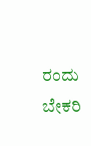ರಂದು ಬೇಕರಿ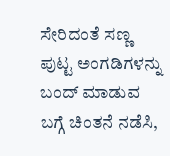ಸೇರಿದಂತೆ ಸಣ್ಣ ಪುಟ್ಟ ಅಂಗಡಿಗಳನ್ನು ಬಂದ್ ಮಾಡುವ ಬಗ್ಗೆ ಚಿಂತನೆ ನಡೆಸಿ,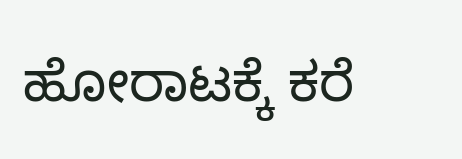ಹೋರಾಟಕ್ಕೆ ಕರೆ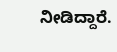ನೀಡಿದ್ದಾರೆ.